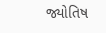જ્યોતિષ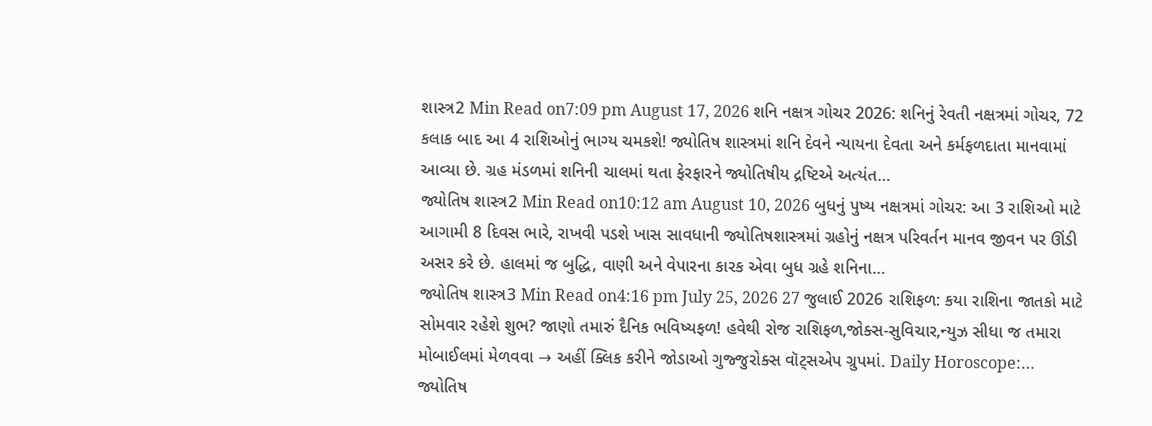શાસ્ત્ર2 Min Read on7:09 pm August 17, 2026 શનિ નક્ષત્ર ગોચર 2026: શનિનું રેવતી નક્ષત્રમાં ગોચર, 72 કલાક બાદ આ 4 રાશિઓનું ભાગ્ય ચમકશે! જ્યોતિષ શાસ્ત્રમાં શનિ દેવને ન્યાયના દેવતા અને કર્મફળદાતા માનવામાં આવ્યા છે. ગ્રહ મંડળમાં શનિની ચાલમાં થતા ફેરફારને જ્યોતિષીય દ્રષ્ટિએ અત્યંત…
જ્યોતિષ શાસ્ત્ર2 Min Read on10:12 am August 10, 2026 બુધનું પુષ્ય નક્ષત્રમાં ગોચર: આ 3 રાશિઓ માટે આગામી 8 દિવસ ભારે, રાખવી પડશે ખાસ સાવધાની જ્યોતિષશાસ્ત્રમાં ગ્રહોનું નક્ષત્ર પરિવર્તન માનવ જીવન પર ઊંડી અસર કરે છે. હાલમાં જ બુદ્ધિ, વાણી અને વેપારના કારક એવા બુધ ગ્રહે શનિના…
જ્યોતિષ શાસ્ત્ર3 Min Read on4:16 pm July 25, 2026 27 જુલાઈ 2026 રાશિફળ: કયા રાશિના જાતકો માટે સોમવાર રહેશે શુભ? જાણો તમારું દૈનિક ભવિષ્યફળ! હવેથી રોજ રાશિફળ,જોક્સ-સુવિચાર,ન્યુઝ સીધા જ તમારા મોબાઈલમાં મેળવવા → અહીં ક્લિક કરીને જોડાઓ ગુજ્જુરોક્સ વૉટ્સએપ ગ્રુપમાં. Daily Horoscope:…
જ્યોતિષ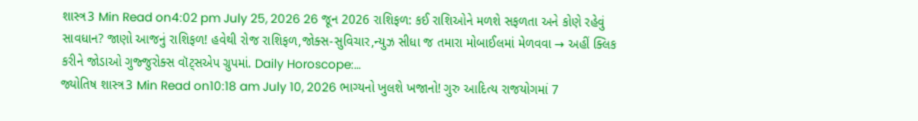શાસ્ત્ર3 Min Read on4:02 pm July 25, 2026 26 જૂન 2026 રાશિફળ: કઈ રાશિઓને મળશે સફળતા અને કોણે રહેવું સાવધાન? જાણો આજનું રાશિફળ! હવેથી રોજ રાશિફળ,જોક્સ-સુવિચાર,ન્યુઝ સીધા જ તમારા મોબાઈલમાં મેળવવા → અહીં ક્લિક કરીને જોડાઓ ગુજ્જુરોક્સ વૉટ્સએપ ગ્રુપમાં. Daily Horoscope:…
જ્યોતિષ શાસ્ત્ર3 Min Read on10:18 am July 10, 2026 ભાગ્યનો ખુલશે ખજાનો! ગુરુ આદિત્ય રાજયોગમાં 7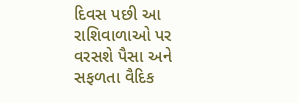દિવસ પછી આ રાશિવાળાઓ પર વરસશે પૈસા અને સફળતા વૈદિક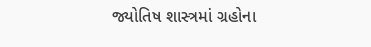જ્યોતિષ શાસ્ત્રમાં ગ્રહોના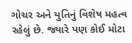ગોચર અને યુતિનું વિશેષ મહત્વ રહેલું છે. જ્યારે પણ કોઈ મોટા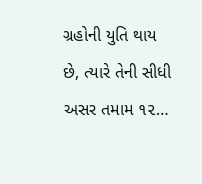ગ્રહોની યુતિ થાય છે, ત્યારે તેની સીધી અસર તમામ ૧૨…